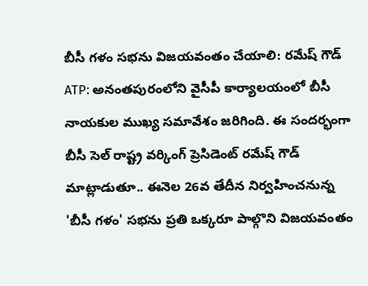బీసీ గళం సభను విజయవంతం చేయాలి: రమేష్ గౌడ్
ATP: అనంతపురంలోని వైసీపీ కార్యాలయంలో బీసీ నాయకుల ముఖ్య సమావేశం జరిగింది. ఈ సందర్భంగా బీసీ సెల్ రాష్ట్ర వర్కింగ్ ప్రెసిడెంట్ రమేష్ గౌడ్ మాట్లాడుతూ.. ఈనెల 26వ తేదీన నిర్వహించనున్న 'బీసీ గళం' సభను ప్రతి ఒక్కరూ పాల్గొని విజయవంతం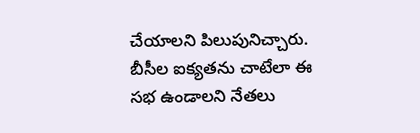చేయాలని పిలుపునిచ్చారు. బీసీల ఐక్యతను చాటేలా ఈ సభ ఉండాలని నేతలు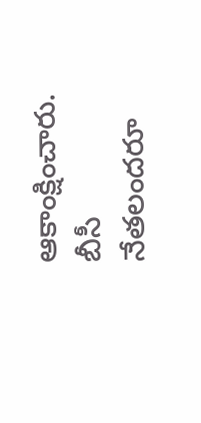ఆకాంక్షించారు. బీసీ నేతలందరూ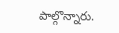పాల్గొన్నారు.